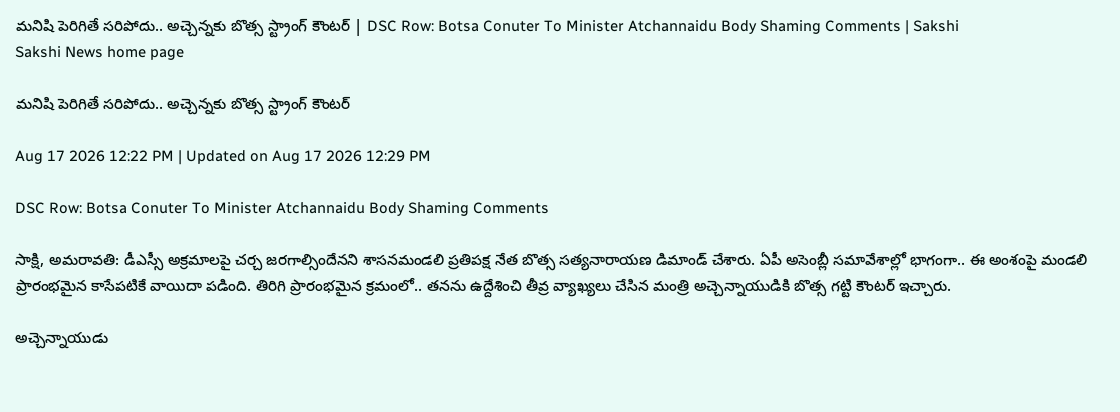మనిషి పెరిగితే సరిపోదు.. అచ్చెన్నకు బొత్స స్ట్రాంగ్‌ కౌంటర్‌ | DSC Row: Botsa Conuter To Minister Atchannaidu Body Shaming Comments | Sakshi
Sakshi News home page

మనిషి పెరిగితే సరిపోదు.. అచ్చెన్నకు బొత్స స్ట్రాంగ్‌ కౌంటర్‌

Aug 17 2026 12:22 PM | Updated on Aug 17 2026 12:29 PM

DSC Row: Botsa Conuter To Minister Atchannaidu Body Shaming Comments

సాక్షి, అమరావతి: డీఎస్సీ అక్రమాలపై చర్చ జరగాల్సిందేనని శాసనమండలి ప్రతిపక్ష నేత బొత్స సత్యనారాయణ డిమాండ్‌ చేశారు. ఏపీ అసెంబ్లీ సమావేశాల్లో భాగంగా.. ఈ అంశంపై మండలి ప్రారంభమైన కాసేపటికే వాయిదా పడింది. తిరిగి ప్రారంభమైన క్రమంలో.. తనను ఉద్దేశించి తీవ్ర వ్యాఖ్యలు చేసిన మం‍త్రి అచ్చెన్నాయుడికి బొత్స గట్టి కౌంటర్‌ ఇచ్చారు.

అచ్చెన్నాయుడు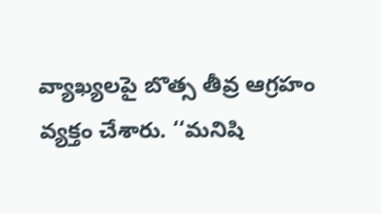వ్యాఖ్యలపై బొత్స తీవ్ర ఆగ్రహం వ్యక్తం చేశారు. ‘‘మనిషి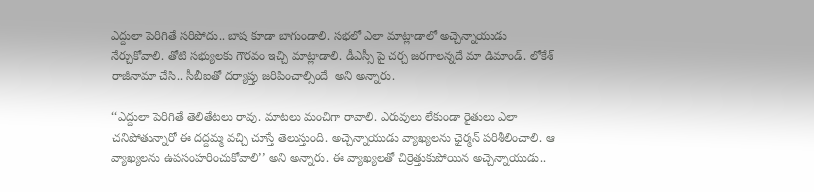ఎద్దులా పెరిగితే సరిపోదు.. బాష కూడా బాగుండాలి. సభలో ఎలా మాట్లాడాలో అచ్చెన్నాయుడు నేర్చుకోవాలి. తోటి సభ్యులకు గౌరవం ఇచ్చి మాట్లాడాలి. డీఎస్సీ పై చర్చ జరగాలన్నదే మా డిమాండ్. లోకేశ్‌ రాజీనామా చేసి.. సీబీఐతో దర్యాప్తు జరిపించాల్సిందే  అని అన్నారు.

‘‘ఎద్దులా పెరిగితే తెలితేటలు రావు. మాటలు మంచిగా రావాలి. ఎరువులు లేకుండా రైతులు ఎలా చనిపోతున్నారో ఈ దద్దమ్మ వచ్చి చూస్తే తెలుస్తుంది. అచ్చెన్నాయుడు వ్యాఖ్యలను ఛైర్మన్ పరిశీలించాలి. ఆ వ్యాఖ్యలను ఉపసంహరించుకోవాలి’’ అని అన్నారు. ఈ వ్యాఖ్యలతో చిర్రెత్తుకుపోయిన అచ్చెన్నాయుడు..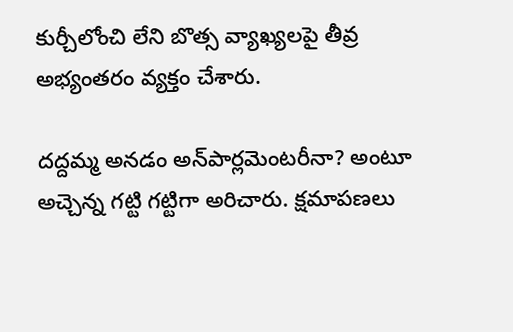కుర్చీలోంచి లేని బొత్స వ్యాఖ్యలపై తీవ్ర అభ్యంతరం వ్యక్తం చేశారు.

దద్దమ్మ అనడం అన్‌పార్లమెంటరీనా? అంటూ అచ్చెన్న గట్టి గట్టిగా అరిచారు. క్షమాపణలు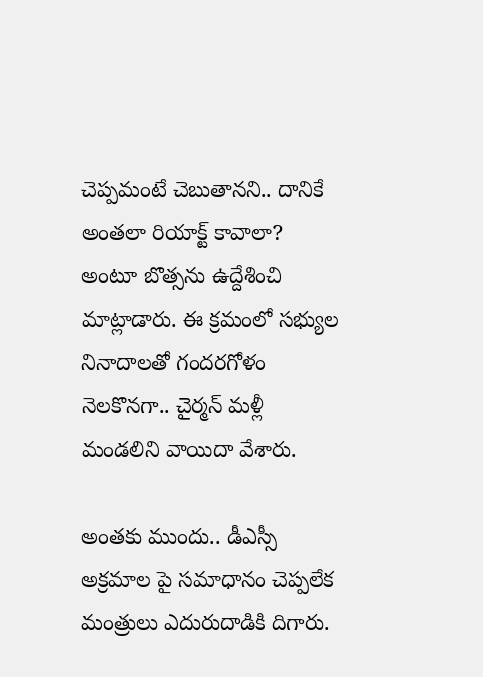చెప్పమంటే చెబుతానని.. దానికే అంతలా రియాక్ట్‌ కావాలా? అంటూ బొత్సను ఉద్దేశించి మాట్లాడారు. ఈ క్రమంలో సభ్యుల నినాదాలతో గందరగోళం నెలకొనగా.. చైర్మన్‌ మళ్లీ మండలిని వాయిదా వేశారు.

అంతకు ముందు.. డీఎస్సీ అక్రమాల పై సమాధానం చెప్పలేక మంత్రులు ఎదురుదాడికి దిగారు.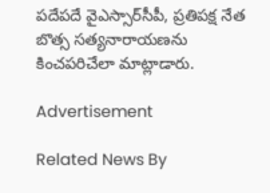పదేపదే వైఎస్సార్‌సీపీ, ప్రతిపక్ష నేత బొత్స సత్యనారాయణను కించపరిచేలా మాట్లాడారు.

Advertisement

Related News By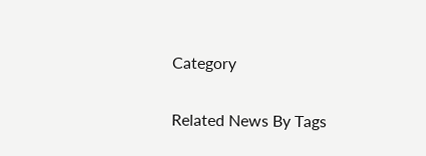Category

Related News By Tags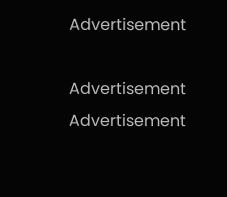Advertisement

Advertisement
Advertisement